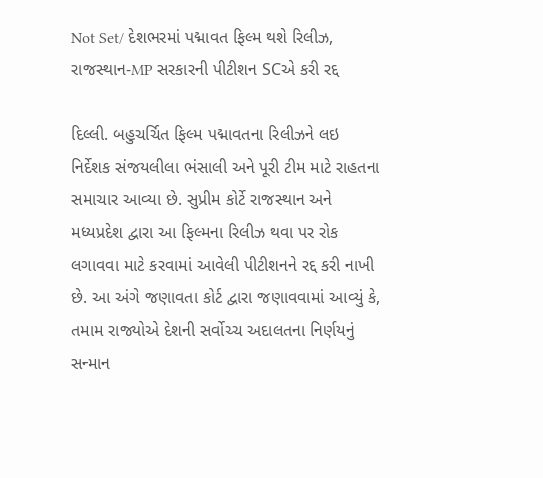Not Set/ દેશભરમાં પદ્માવત ફિલ્મ થશે રિલીઝ, રાજસ્થાન-MP સરકારની પીટીશન SCએ કરી રદ્દ

દિલ્લી. બહુચર્ચિત ફિલ્મ પદ્માવતના રિલીઝને લઇ નિર્દેશક સંજયલીલા ભંસાલી અને પૂરી ટીમ માટે રાહતના સમાચાર આવ્યા છે. સુપ્રીમ કોર્ટે રાજસ્થાન અને મધ્યપ્રદેશ દ્વારા આ ફિલ્મના રિલીઝ થવા પર રોક લગાવવા માટે કરવામાં આવેલી પીટીશનને રદ્દ કરી નાખી છે. આ અંગે જણાવતા કોર્ટ દ્વારા જણાવવામાં આવ્યું કે, તમામ રાજ્યોએ દેશની સર્વોચ્ચ અદાલતના નિર્ણયનું સન્માન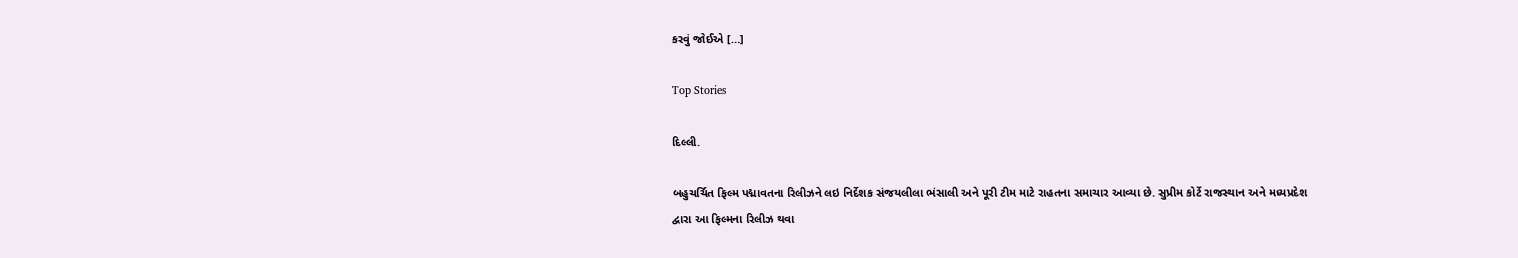કરવું જોઈએ […]

Top Stories

દિલ્લી.

બહુચર્ચિત ફિલ્મ પદ્માવતના રિલીઝને લઇ નિર્દેશક સંજયલીલા ભંસાલી અને પૂરી ટીમ માટે રાહતના સમાચાર આવ્યા છે. સુપ્રીમ કોર્ટે રાજસ્થાન અને મધ્યપ્રદેશ દ્વારા આ ફિલ્મના રિલીઝ થવા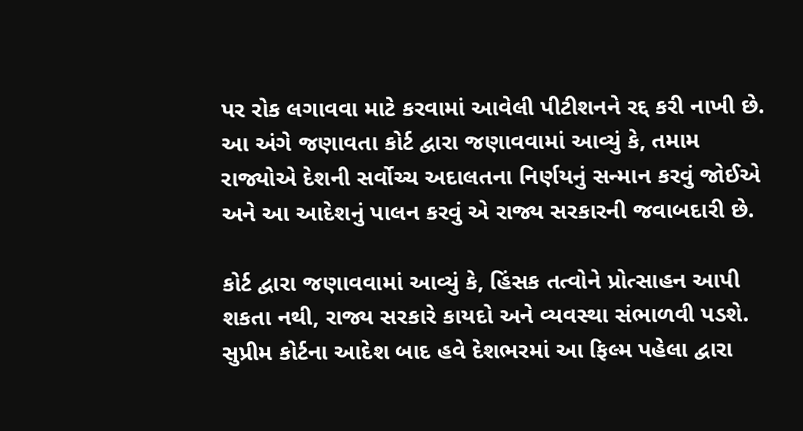પર રોક લગાવવા માટે કરવામાં આવેલી પીટીશનને રદ્દ કરી નાખી છે. આ અંગે જણાવતા કોર્ટ દ્વારા જણાવવામાં આવ્યું કે, તમામ રાજ્યોએ દેશની સર્વોચ્ચ અદાલતના નિર્ણયનું સન્માન કરવું જોઈએ અને આ આદેશનું પાલન કરવું એ રાજ્ય સરકારની જવાબદારી છે.

કોર્ટ દ્વારા જણાવવામાં આવ્યું કે, હિંસક તત્વોને પ્રોત્સાહન આપી શકતા નથી, રાજ્ય સરકારે કાયદો અને વ્યવસ્થા સંભાળવી પડશે. સુપ્રીમ કોર્ટના આદેશ બાદ હવે દેશભરમાં આ ફિલ્મ પહેલા દ્વારા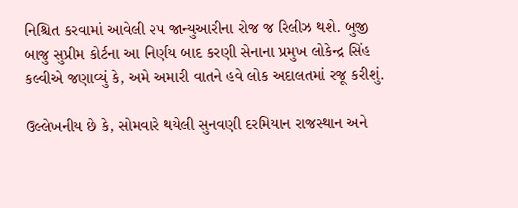નિશ્ચિત કરવામાં આવેલી ૨૫ જાન્યુઆરીના રોજ જ રિલીઝ થશે. બુજી બાજુ સુપ્રીમ કોર્ટના આ નિર્ણય બાદ કરણી સેનાના પ્રમુખ લોકેન્દ્ર સિંહ કલ્વીએ જણાવ્યું કે, અમે અમારી વાતને હવે લોક અદાલતમાં રજૂ કરીશું.

ઉલ્લેખનીય છે કે, સોમવારે થયેલી સુનવણી દરમિયાન રાજસ્થાન અને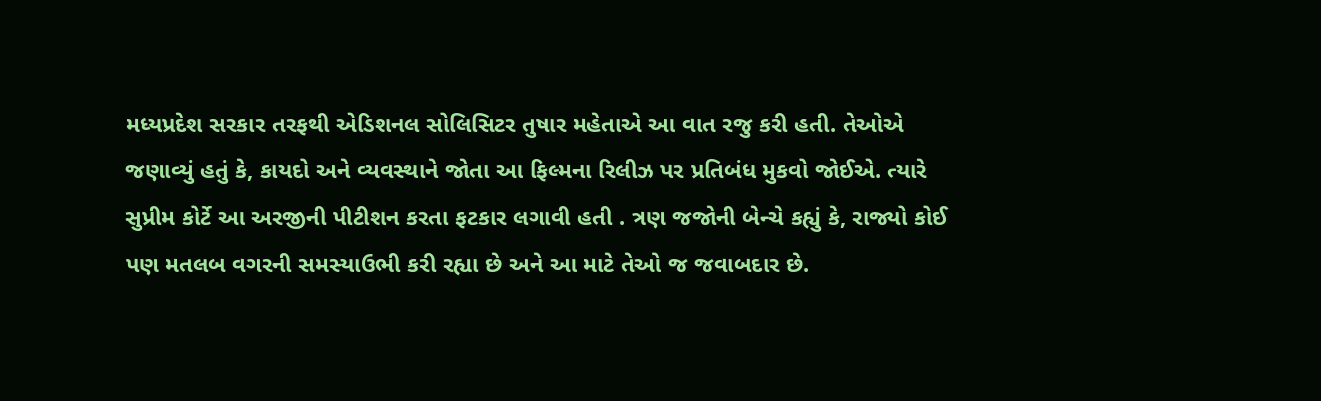મધ્યપ્રદેશ સરકાર તરફથી એડિશનલ સોલિસિટર તુષાર મહેતાએ આ વાત રજુ કરી હતી. તેઓએ જણાવ્યું હતું કે, કાયદો અને વ્યવસ્થાને જોતા આ ફિલ્મના રિલીઝ પર પ્રતિબંધ મુકવો જોઈએ. ત્યારે સુપ્રીમ કોર્ટે આ અરજીની પીટીશન કરતા ફટકાર લગાવી હતી . ત્રણ જજોની બેન્ચે કહ્યું કે, રાજ્યો કોઈ પણ મતલબ વગરની સમસ્યાઉભી કરી રહ્યા છે અને આ માટે તેઓ જ જવાબદાર છે.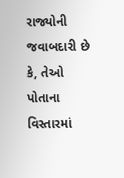રાજ્યોની જવાબદારી છે કે, તેઓ પોતાના વિસ્તારમાં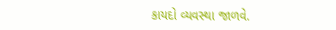કાયદો વ્યવસ્થા જાળવે.